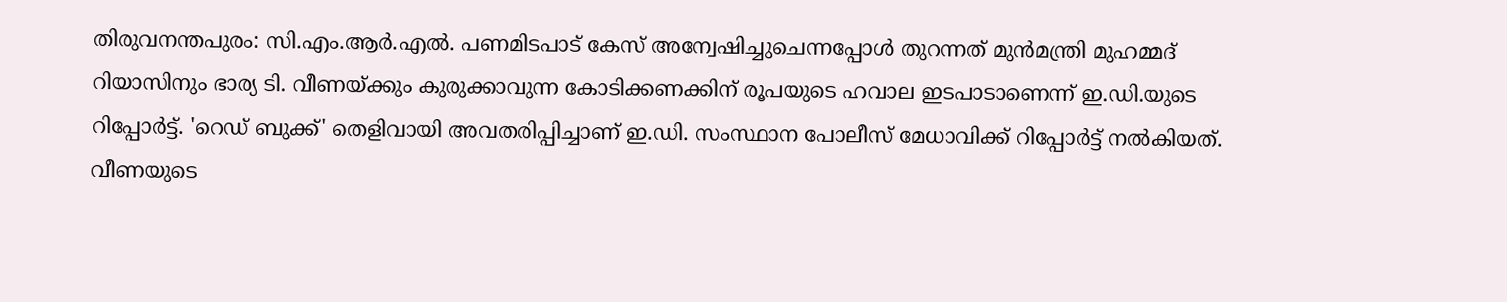തിരുവനന്തപുരം: സി.എം.ആർ.എൽ. പണമിടപാട് കേസ് അന്വേഷിച്ചുചെന്നപ്പോൾ തുറന്നത് മുൻമന്ത്രി മുഹമ്മദ് റിയാസിനും ഭാര്യ ടി. വീണയ്ക്കും കുരുക്കാവുന്ന കോടിക്കണക്കിന് രൂപയുടെ ഹവാല ഇടപാടാണെന്ന് ഇ.ഡി.യുടെ റിപ്പോർട്ട്. 'റെഡ് ബുക്ക്' തെളിവായി അവതരിപ്പിച്ചാണ് ഇ.ഡി. സംസ്ഥാന പോലീസ് മേധാവിക്ക് റിപ്പോർട്ട് നൽകിയത്. വീണയുടെ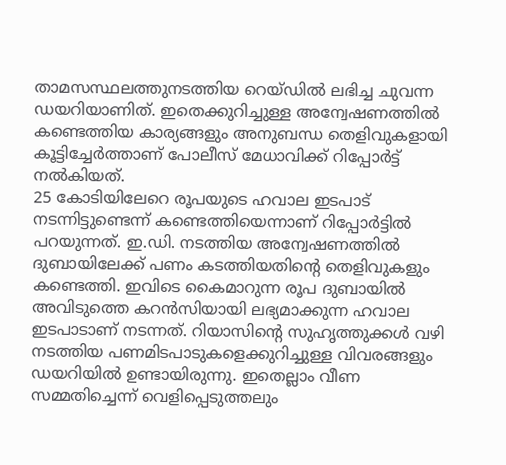താമസസ്ഥലത്തുനടത്തിയ റെയ്ഡിൽ ലഭിച്ച ചുവന്ന ഡയറിയാണിത്. ഇതെക്കുറിച്ചുള്ള അന്വേഷണത്തിൽ കണ്ടെത്തിയ കാര്യങ്ങളും അനുബന്ധ തെളിവുകളായി കൂട്ടിച്ചേർത്താണ് പോലീസ് മേധാവിക്ക് റിപ്പോർട്ട് നൽകിയത്.
25 കോടിയിലേറെ രൂപയുടെ ഹവാല ഇടപാട് നടന്നിട്ടുണ്ടെന്ന് കണ്ടെത്തിയെന്നാണ് റിപ്പോർട്ടിൽ പറയുന്നത്. ഇ.ഡി. നടത്തിയ അന്വേഷണത്തിൽ ദുബായിലേക്ക് പണം കടത്തിയതിന്റെ തെളിവുകളും കണ്ടെത്തി. ഇവിടെ കൈമാറുന്ന രൂപ ദുബായിൽ അവിടുത്തെ കറൻസിയായി ലഭ്യമാക്കുന്ന ഹവാല ഇടപാടാണ് നടന്നത്. റിയാസിന്റെ സുഹൃത്തുക്കൾ വഴി നടത്തിയ പണമിടപാടുകളെക്കുറിച്ചുള്ള വിവരങ്ങളും ഡയറിയിൽ ഉണ്ടായിരുന്നു. ഇതെല്ലാം വീണ സമ്മതിച്ചെന്ന് വെളിപ്പെടുത്തലും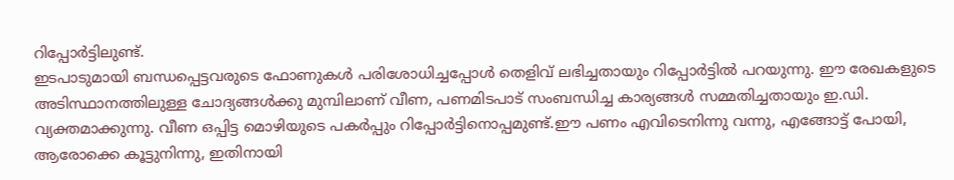റിപ്പോർട്ടിലുണ്ട്.
ഇടപാടുമായി ബന്ധപ്പെട്ടവരുടെ ഫോണുകൾ പരിശോധിച്ചപ്പോൾ തെളിവ് ലഭിച്ചതായും റിപ്പോർട്ടിൽ പറയുന്നു. ഈ രേഖകളുടെ അടിസ്ഥാനത്തിലുള്ള ചോദ്യങ്ങൾക്കു മുമ്പിലാണ് വീണ, പണമിടപാട് സംബന്ധിച്ച കാര്യങ്ങൾ സമ്മതിച്ചതായും ഇ.ഡി. വ്യക്തമാക്കുന്നു. വീണ ഒപ്പിട്ട മൊഴിയുടെ പകർപ്പും റിപ്പോർട്ടിനൊപ്പമുണ്ട്.ഈ പണം എവിടെനിന്നു വന്നു, എങ്ങോട്ട് പോയി, ആരോക്കെ കൂട്ടുനിന്നു, ഇതിനായി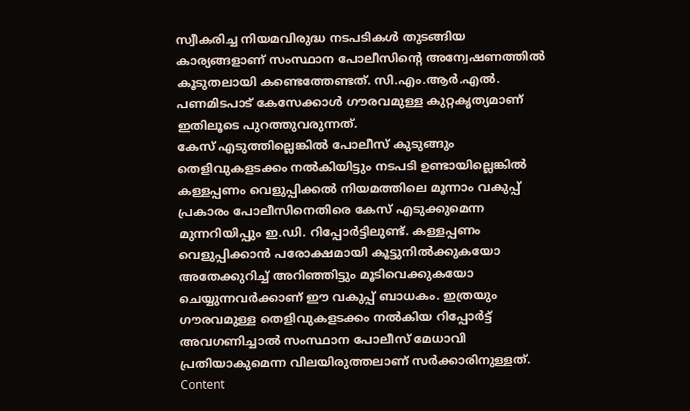സ്വീകരിച്ച നിയമവിരുദ്ധ നടപടികൾ തുടങ്ങിയ കാര്യങ്ങളാണ് സംസ്ഥാന പോലീസിന്റെ അന്വേഷണത്തിൽ കൂടുതലായി കണ്ടെത്തേണ്ടത്. സി.എം.ആർ.എൽ. പണമിടപാട് കേസേക്കാൾ ഗൗരവമുള്ള കുറ്റകൃത്യമാണ് ഇതിലൂടെ പുറത്തുവരുന്നത്.
കേസ് എടുത്തില്ലെങ്കിൽ പോലീസ് കുടുങ്ങും
തെളിവുകളടക്കം നൽകിയിട്ടും നടപടി ഉണ്ടായില്ലെങ്കിൽ കള്ളപ്പണം വെളുപ്പിക്കൽ നിയമത്തിലെ മൂന്നാം വകുപ്പ് പ്രകാരം പോലീസിനെതിരെ കേസ് എടുക്കുമെന്ന മുന്നറിയിപ്പും ഇ.ഡി. റിപ്പോർട്ടിലുണ്ട്. കള്ളപ്പണം വെളുപ്പിക്കാൻ പരോക്ഷമായി കൂട്ടുനിൽക്കുകയോ അതേക്കുറിച്ച് അറിഞ്ഞിട്ടും മൂടിവെക്കുകയോ ചെയ്യുന്നവർക്കാണ് ഈ വകുപ്പ് ബാധകം. ഇത്രയും ഗൗരവമുള്ള തെളിവുകളടക്കം നൽകിയ റിപ്പോർട്ട് അവഗണിച്ചാൽ സംസ്ഥാന പോലീസ് മേധാവി പ്രതിയാകുമെന്ന വിലയിരുത്തലാണ് സർക്കാരിനുള്ളത്.
Content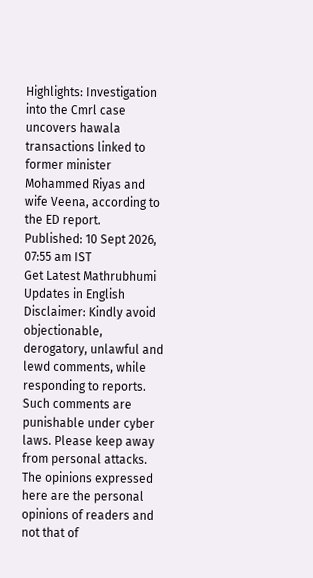Highlights: Investigation into the Cmrl case uncovers hawala transactions linked to former minister Mohammed Riyas and wife Veena, according to the ED report.
Published: 10 Sept 2026, 07:55 am IST
Get Latest Mathrubhumi Updates in English
Disclaimer: Kindly avoid objectionable, derogatory, unlawful and lewd comments, while responding to reports. Such comments are punishable under cyber laws. Please keep away from personal attacks. The opinions expressed here are the personal opinions of readers and not that of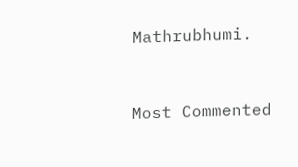Mathrubhumi.


Most Commented